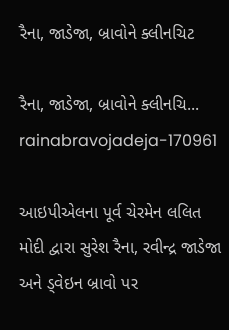રૈના, જાડેજા, બ્રાવોને ક્લીનચિટ

રૈના, જાડેજા, બ્રાવોને ક્લીનચિ...
rainabravojadeja-170961

આઇપીએલના પૂર્વ ચેરમેન લલિત મોદી દ્વારા સુરેશ રૈના, રવીન્દ્ર જાડેજા અને ડ્વેઇન બ્રાવો પર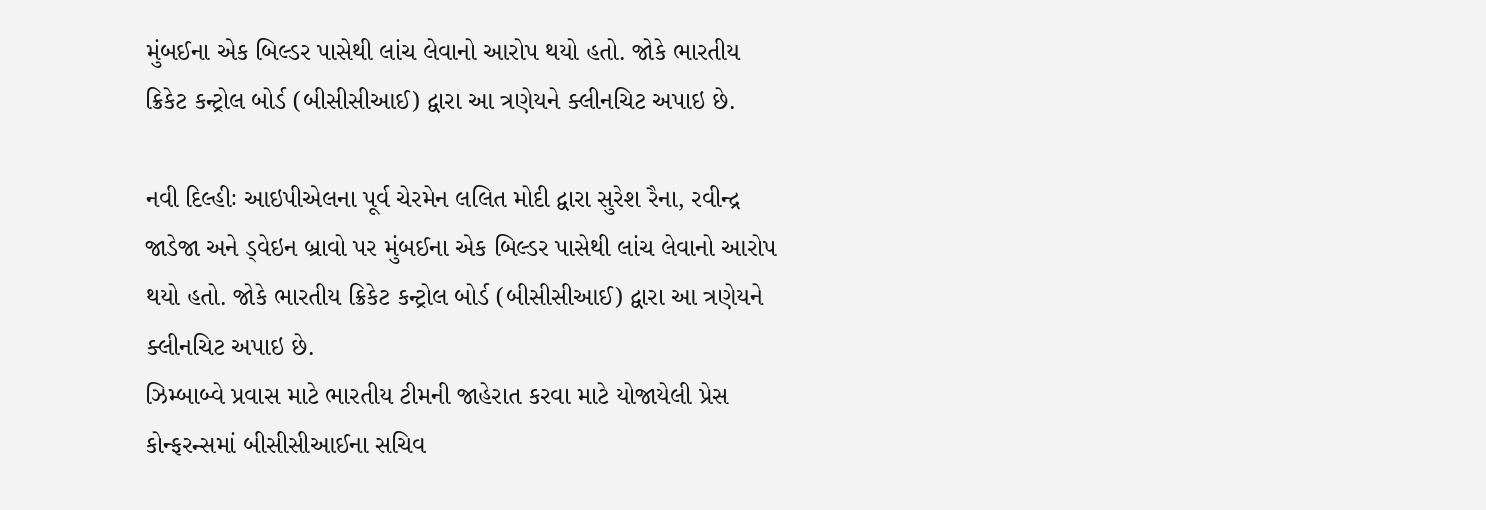મુંબઈના એક બિલ્ડર પાસેથી લાંચ લેવાનો આરોપ થયો હતો. જોકે ભારતીય ક્રિકેટ કન્ટ્રોલ બોર્ડ (બીસીસીઆઈ) દ્વારા આ ત્રણેયને ક્લીનચિટ અપાઇ છે.

નવી દિલ્હીઃ આઇપીએલના પૂર્વ ચેરમેન લલિત મોદી દ્વારા સુરેશ રૈના, રવીન્દ્ર જાડેજા અને ડ્વેઇન બ્રાવો પર મુંબઈના એક બિલ્ડર પાસેથી લાંચ લેવાનો આરોપ થયો હતો. જોકે ભારતીય ક્રિકેટ કન્ટ્રોલ બોર્ડ (બીસીસીઆઈ) દ્વારા આ ત્રણેયને ક્લીનચિટ અપાઇ છે.
ઝિમ્બાબ્વે પ્રવાસ માટે ભારતીય ટીમની જાહેરાત કરવા માટે યોજાયેલી પ્રેસ કોન્ફરન્સમાં બીસીસીઆઈના સચિવ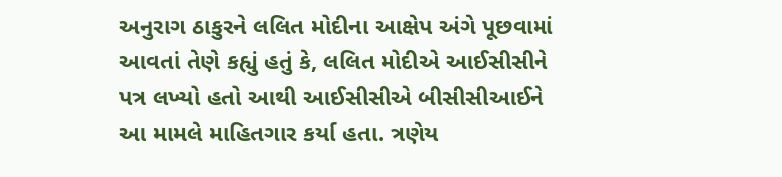અનુરાગ ઠાકુરને લલિત મોદીના આક્ષેપ અંગે પૂછવામાં આવતાં તેણે કહ્યું હતું કે, લલિત મોદીએ આઈસીસીને પત્ર લખ્યો હતો આથી આઈસીસીએ બીસીસીઆઈને આ મામલે માહિતગાર કર્યા હતા. ત્રણેય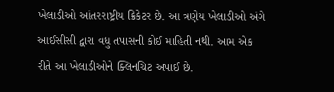ખેલાડીઓ આંતરરાષ્ટ્રીય ક્રિકેટર છે. આ ત્રણેય ખેલાડીઓ અંગે આઈસીસી દ્વારા વધુ તપાસની કોઈ માહિતી નથી. આમ એક રીતે આ ખેલાડીઓને ક્લિનચિટ અપાઈ છે.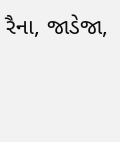રૈના, જાડેજા,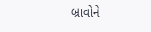બ્રાવોને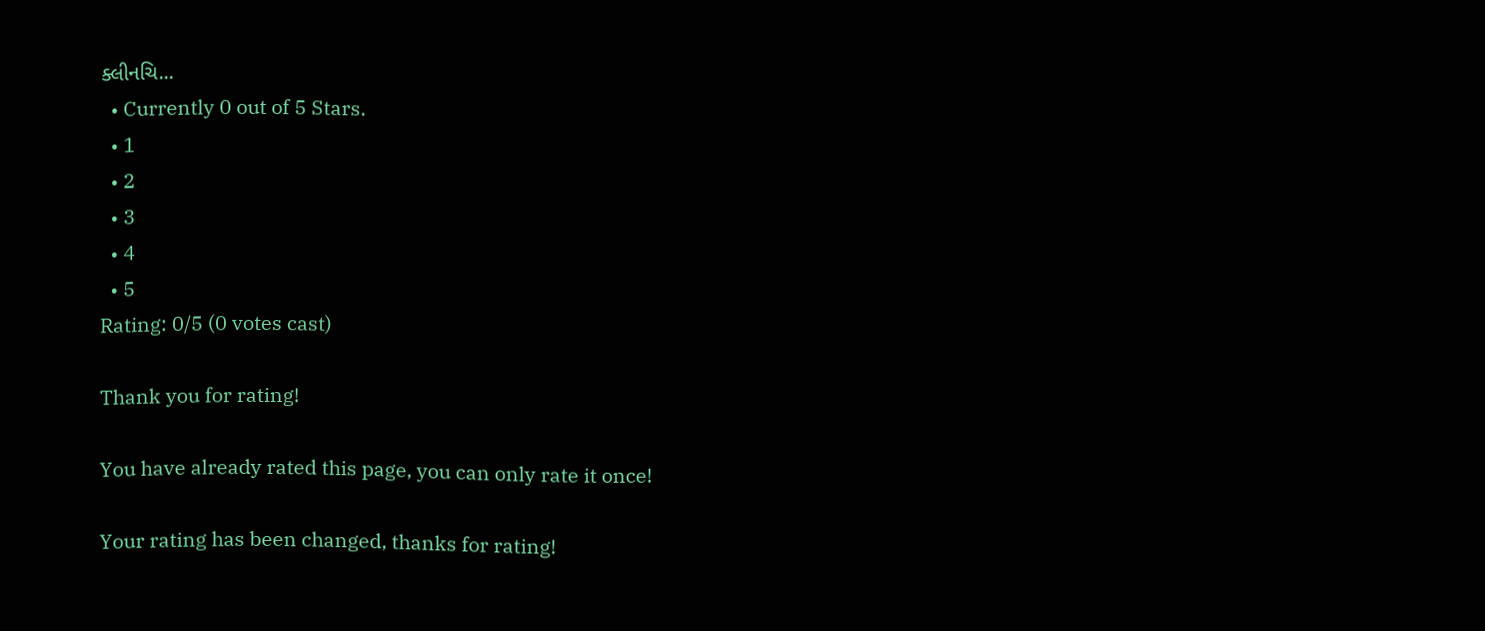ક્લીનચિ...
  • Currently 0 out of 5 Stars.
  • 1
  • 2
  • 3
  • 4
  • 5
Rating: 0/5 (0 votes cast)

Thank you for rating!

You have already rated this page, you can only rate it once!

Your rating has been changed, thanks for rating!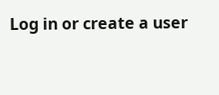Log in or create a user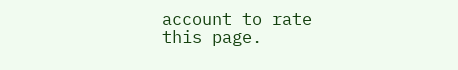account to rate this page.